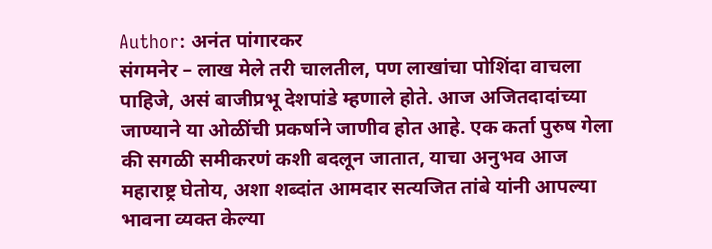Author: अनंत पांगारकर
संगमनेर – लाख मेले तरी चालतील, पण लाखांचा पोशिंदा वाचला पाहिजे, असं बाजीप्रभू देशपांडे म्हणाले होते. आज अजितदादांच्या जाण्याने या ओळींची प्रकर्षाने जाणीव होत आहे. एक कर्ता पुरुष गेला की सगळी समीकरणं कशी बदलून जातात, याचा अनुभव आज महाराष्ट्र घेतोय, अशा शब्दांत आमदार सत्यजित तांबे यांनी आपल्या भावना व्यक्त केल्या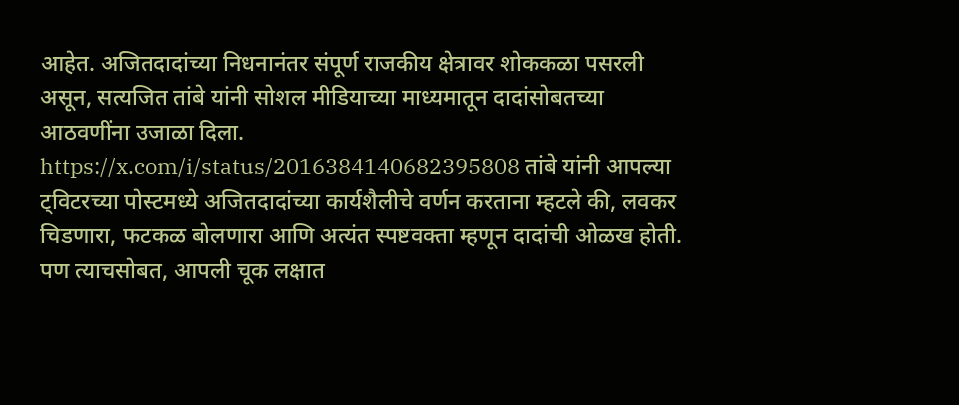आहेत. अजितदादांच्या निधनानंतर संपूर्ण राजकीय क्षेत्रावर शोककळा पसरली असून, सत्यजित तांबे यांनी सोशल मीडियाच्या माध्यमातून दादांसोबतच्या आठवणींना उजाळा दिला. https://x.com/i/status/2016384140682395808 तांबे यांनी आपल्या ट्विटरच्या पोस्टमध्ये अजितदादांच्या कार्यशैलीचे वर्णन करताना म्हटले की, लवकर चिडणारा, फटकळ बोलणारा आणि अत्यंत स्पष्टवक्ता म्हणून दादांची ओळख होती. पण त्याचसोबत, आपली चूक लक्षात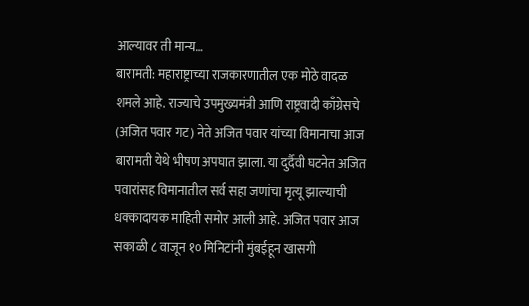आल्यावर ती मान्य…
बारामती: महाराष्ट्राच्या राजकारणातील एक मोठे वादळ शमले आहे. राज्याचे उपमुख्यमंत्री आणि राष्ट्रवादी काँग्रेसचे (अजित पवार गट) नेते अजित पवार यांच्या विमानाचा आज बारामती येथे भीषण अपघात झाला. या दुर्दैवी घटनेत अजित पवारांसह विमानातील सर्व सहा जणांचा मृत्यू झाल्याची धक्कादायक माहिती समोर आली आहे. अजित पवार आज सकाळी ८ वाजून १० मिनिटांनी मुंबईहून खासगी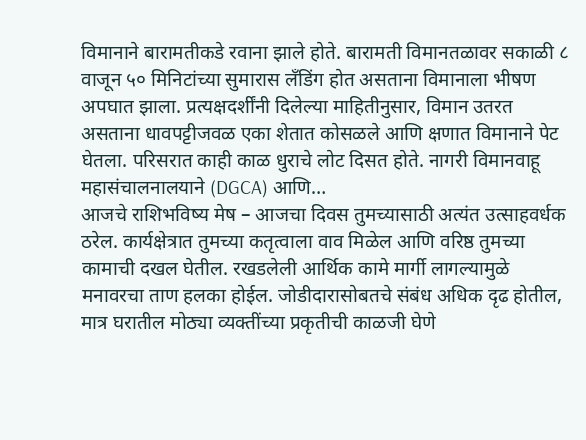विमानाने बारामतीकडे रवाना झाले होते. बारामती विमानतळावर सकाळी ८ वाजून ५० मिनिटांच्या सुमारास लँडिंग होत असताना विमानाला भीषण अपघात झाला. प्रत्यक्षदर्शींनी दिलेल्या माहितीनुसार, विमान उतरत असताना धावपट्टीजवळ एका शेतात कोसळले आणि क्षणात विमानाने पेट घेतला. परिसरात काही काळ धुराचे लोट दिसत होते. नागरी विमानवाहू महासंचालनालयाने (DGCA) आणि…
आजचे राशिभविष्य मेष – आजचा दिवस तुमच्यासाठी अत्यंत उत्साहवर्धक ठरेल. कार्यक्षेत्रात तुमच्या कतृत्वाला वाव मिळेल आणि वरिष्ठ तुमच्या कामाची दखल घेतील. रखडलेली आर्थिक कामे मार्गी लागल्यामुळे मनावरचा ताण हलका होईल. जोडीदारासोबतचे संबंध अधिक दृढ होतील, मात्र घरातील मोठ्या व्यक्तींच्या प्रकृतीची काळजी घेणे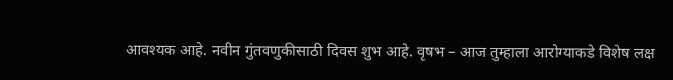आवश्यक आहे. नवीन गुंतवणुकीसाठी दिवस शुभ आहे. वृषभ – आज तुम्हाला आरोग्याकडे विशेष लक्ष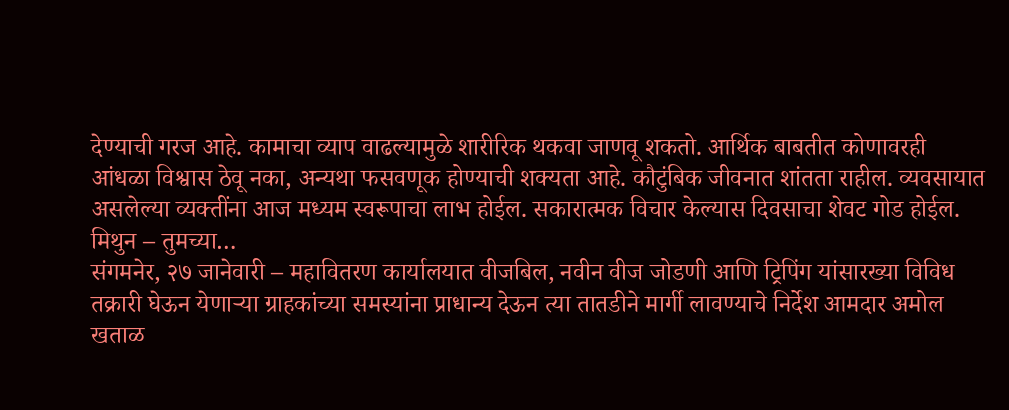देण्याची गरज आहे. कामाचा व्याप वाढल्यामुळे शारीरिक थकवा जाणवू शकतो. आर्थिक बाबतीत कोणावरही आंधळा विश्वास ठेवू नका, अन्यथा फसवणूक होण्याची शक्यता आहे. कौटुंबिक जीवनात शांतता राहील. व्यवसायात असलेल्या व्यक्तींना आज मध्यम स्वरूपाचा लाभ होईल. सकारात्मक विचार केल्यास दिवसाचा शेवट गोड होईल. मिथुन – तुमच्या…
संगमनेर, २७ जानेवारी – महावितरण कार्यालयात वीजबिल, नवीन वीज जोडणी आणि ट्रिपिंग यांसारख्या विविध तक्रारी घेऊन येणाऱ्या ग्राहकांच्या समस्यांना प्राधान्य देऊन त्या तातडीने मार्गी लावण्याचे निर्देश आमदार अमोल खताळ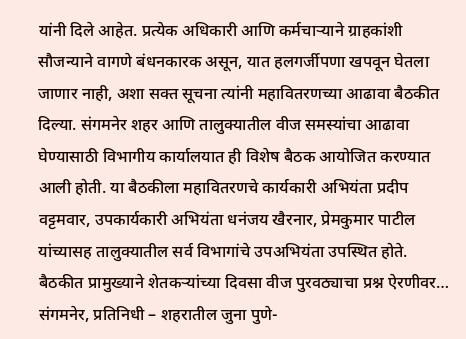यांनी दिले आहेत. प्रत्येक अधिकारी आणि कर्मचाऱ्याने ग्राहकांशी सौजन्याने वागणे बंधनकारक असून, यात हलगर्जीपणा खपवून घेतला जाणार नाही, अशा सक्त सूचना त्यांनी महावितरणच्या आढावा बैठकीत दिल्या. संगमनेर शहर आणि तालुक्यातील वीज समस्यांचा आढावा घेण्यासाठी विभागीय कार्यालयात ही विशेष बैठक आयोजित करण्यात आली होती. या बैठकीला महावितरणचे कार्यकारी अभियंता प्रदीप वट्टमवार, उपकार्यकारी अभियंता धनंजय खैरनार, प्रेमकुमार पाटील यांच्यासह तालुक्यातील सर्व विभागांचे उपअभियंता उपस्थित होते. बैठकीत प्रामुख्याने शेतकऱ्यांच्या दिवसा वीज पुरवठ्याचा प्रश्न ऐरणीवर…
संगमनेर, प्रतिनिधी – शहरातील जुना पुणे-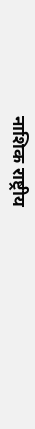नाशिक राष्ट्रीय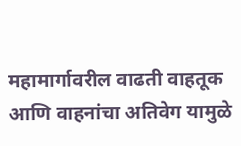महामार्गावरील वाढती वाहतूक आणि वाहनांचा अतिवेग यामुळे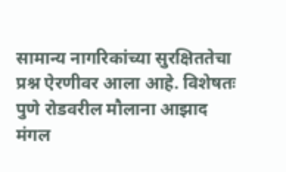सामान्य नागरिकांच्या सुरक्षिततेचा प्रश्न ऐरणीवर आला आहे. विशेषतः पुणे रोडवरील मौलाना आझाद मंगल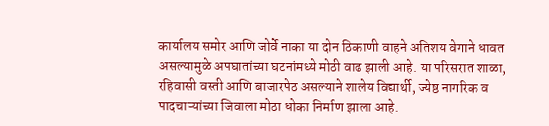कार्यालय समोर आणि जोर्वे नाका या दोन ठिकाणी वाहने अतिशय वेगाने धावत असल्यामुळे अपघातांच्या घटनांमध्ये मोठी वाढ झाली आहे. या परिसरात शाळा, रहिवासी वस्ती आणि बाजारपेठ असल्याने शालेय विद्यार्थी, ज्येष्ठ नागरिक व पादचाऱ्यांच्या जिवाला मोठा धोका निर्माण झाला आहे.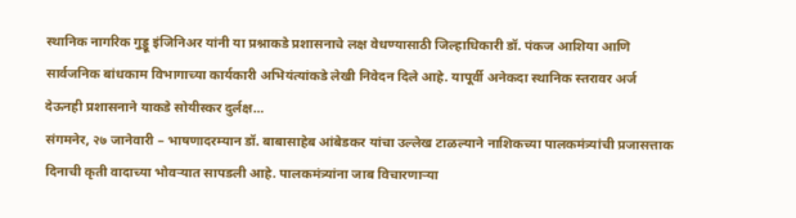स्थानिक नागरिक गुड्डू इंजिनिअर यांनी या प्रश्नाकडे प्रशासनाचे लक्ष वेधण्यासाठी जिल्हाधिकारी डॉ. पंकज आशिया आणि सार्वजनिक बांधकाम विभागाच्या कार्यकारी अभियंत्यांकडे लेखी निवेदन दिले आहे. यापूर्वी अनेकदा स्थानिक स्तरावर अर्ज देऊनही प्रशासनाने याकडे सोयीस्कर दुर्लक्ष…
संगमनेर, २७ जानेवारी – भाषणादरम्यान डॉ. बाबासाहेब आंबेडकर यांचा उल्लेख टाळल्याने नाशिकच्या पालकमंत्र्यांची प्रजासत्ताक दिनाची कृती वादाच्या भोवऱ्यात सापडली आहे. पालकमंत्र्यांना जाब विचारणाऱ्या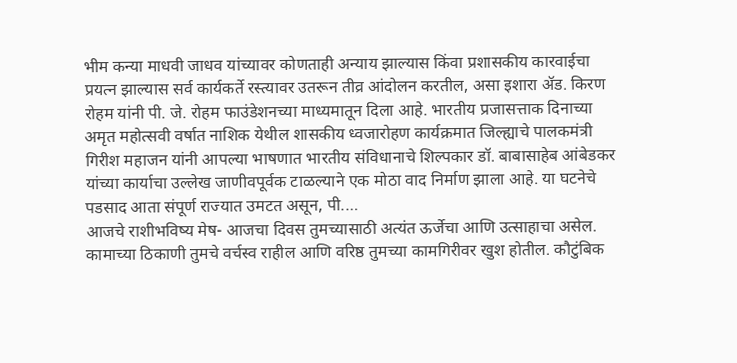भीम कन्या माधवी जाधव यांच्यावर कोणताही अन्याय झाल्यास किंवा प्रशासकीय कारवाईचा प्रयत्न झाल्यास सर्व कार्यकर्ते रस्त्यावर उतरून तीव्र आंदोलन करतील, असा इशारा ॲड. किरण रोहम यांनी पी. जे. रोहम फाउंडेशनच्या माध्यमातून दिला आहे. भारतीय प्रजासत्ताक दिनाच्या अमृत महोत्सवी वर्षात नाशिक येथील शासकीय ध्वजारोहण कार्यक्रमात जिल्ह्याचे पालकमंत्री गिरीश महाजन यांनी आपल्या भाषणात भारतीय संविधानाचे शिल्पकार डॉ. बाबासाहेब आंबेडकर यांच्या कार्याचा उल्लेख जाणीवपूर्वक टाळल्याने एक मोठा वाद निर्माण झाला आहे. या घटनेचे पडसाद आता संपूर्ण राज्यात उमटत असून, पी.…
आजचे राशीभविष्य मेष- आजचा दिवस तुमच्यासाठी अत्यंत ऊर्जेचा आणि उत्साहाचा असेल. कामाच्या ठिकाणी तुमचे वर्चस्व राहील आणि वरिष्ठ तुमच्या कामगिरीवर खुश होतील. कौटुंबिक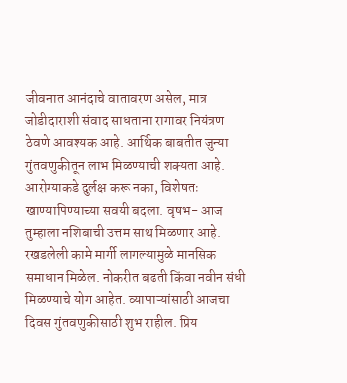जीवनात आनंदाचे वातावरण असेल, मात्र जोडीदाराशी संवाद साधताना रागावर नियंत्रण ठेवणे आवश्यक आहे. आर्थिक बाबतीत जुन्या गुंतवणुकीतून लाभ मिळण्याची शक्यता आहे. आरोग्याकडे दुर्लक्ष करू नका, विशेषतः खाण्यापिण्याच्या सवयी बदला. वृषभ- आज तुम्हाला नशिबाची उत्तम साथ मिळणार आहे. रखडलेली कामे मार्गी लागल्यामुळे मानसिक समाधान मिळेल. नोकरीत बढती किंवा नवीन संधी मिळण्याचे योग आहेत. व्यापाऱ्यांसाठी आजचा दिवस गुंतवणुकीसाठी शुभ राहील. प्रिय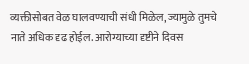व्यक्तीसोबत वेळ घालवण्याची संधी मिळेल, ज्यामुळे तुमचे नाते अधिक दृढ होईल. आरोग्याच्या दृष्टीने दिवस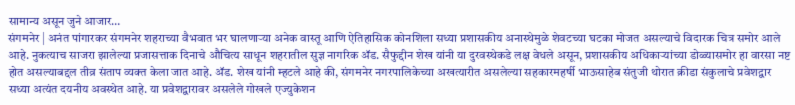सामान्य असून जुने आजार…
संगमनेर | अनंत पांगारकर संगमनेर शहराच्या वैभवात भर घालणाऱ्या अनेक वास्तू आणि ऐतिहासिक कोनशिला सध्या प्रशासकीय अनास्थेमुळे शेवटच्या घटका मोजत असल्याचे विदारक चित्र समोर आले आहे. नुकत्याच साजरा झालेल्या प्रजासत्ताक दिनाचे औचित्य साधून शहरातील सुज्ञ नागरिक ॲड. सैफुद्दीन शेख यांनी या दुरवस्थेकडे लक्ष वेधले असून, प्रशासकीय अधिकाऱ्यांच्या डोळ्यासमोर हा वारसा नष्ट होत असल्याबद्दल तीव्र संताप व्यक्त केला जात आहे. ॲड. शेख यांनी म्हटले आहे की, संगमनेर नगरपालिकेच्या अखत्यारीत असलेल्या सहकारमहर्षी भाऊसाहेब संतुजी थोरात क्रीडा संकुलाचे प्रवेशद्वार सध्या अत्यंत दयनीय अवस्थेत आहे. या प्रवेशद्वारावर असलेले गोखले एज्युकेशन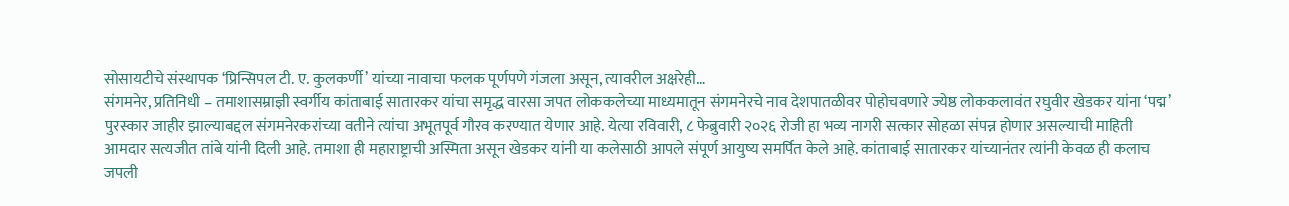सोसायटीचे संस्थापक ‘प्रिन्सिपल टी. ए. कुलकर्णी’ यांच्या नावाचा फलक पूर्णपणे गंजला असून, त्यावरील अक्षरेही…
संगमनेर, प्रतिनिधी – तमाशासम्राज्ञी स्वर्गीय कांताबाई सातारकर यांचा समृद्ध वारसा जपत लोककलेच्या माध्यमातून संगमनेरचे नाव देशपातळीवर पोहोचवणारे ज्येष्ठ लोककलावंत रघुवीर खेडकर यांना ‘पद्म’ पुरस्कार जाहीर झाल्याबद्दल संगमनेरकरांच्या वतीने त्यांचा अभूतपूर्व गौरव करण्यात येणार आहे. येत्या रविवारी, ८ फेब्रुवारी २०२६ रोजी हा भव्य नागरी सत्कार सोहळा संपन्न होणार असल्याची माहिती आमदार सत्यजीत तांबे यांनी दिली आहे. तमाशा ही महाराष्ट्राची अस्मिता असून खेडकर यांनी या कलेसाठी आपले संपूर्ण आयुष्य समर्पित केले आहे. कांताबाई सातारकर यांच्यानंतर त्यांनी केवळ ही कलाच जपली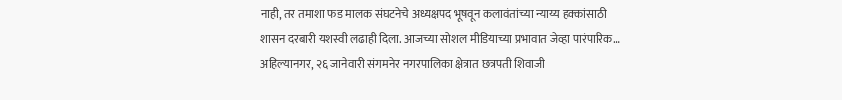नाही, तर तमाशा फड मालक संघटनेचे अध्यक्षपद भूषवून कलावंतांच्या न्याय्य हक्कांसाठी शासन दरबारी यशस्वी लढाही दिला. आजच्या सोशल मीडियाच्या प्रभावात जेव्हा पारंपारिक…
अहिल्यानगर, २६ जानेवारी संगमनेर नगरपालिका क्षेत्रात छत्रपती शिवाजी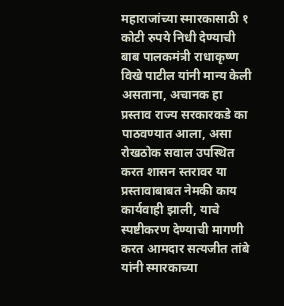महाराजांच्या स्मारकासाठी १ कोटी रुपये निधी देण्याची बाब पालकमंत्री राधाकृष्ण विखे पाटील यांनी मान्य केली असताना, अचानक हा प्रस्ताव राज्य सरकारकडे का पाठवण्यात आला, असा रोखठोक सवाल उपस्थित करत शासन स्तरावर या प्रस्तावाबाबत नेमकी काय कार्यवाही झाली, याचे स्पष्टीकरण देण्याची मागणी करत आमदार सत्यजीत तांबे यांनी स्मारकाच्या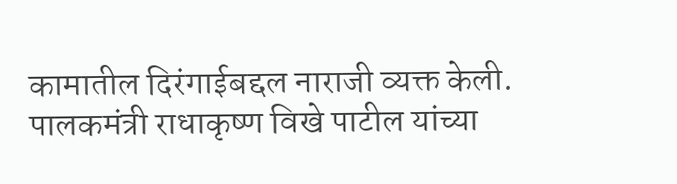कामातील दिरंगाईबद्दल नाराजी व्यक्त केली. पालकमंत्री राधाकृष्ण विखे पाटील यांच्या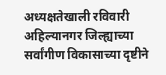अध्यक्षतेखाली रविवारी अहिल्यानगर जिल्ह्याच्या सर्वांगीण विकासाच्या दृष्टीने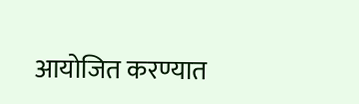आयोजित करण्यात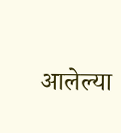आलेल्या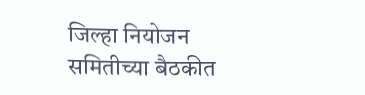जिल्हा नियोजन समितीच्या बैठकीत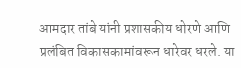आमदार तांबे यांनी प्रशासकीय धोरणे आणि प्रलंबित विकासकामांवरून धारेवर धरले. या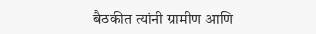बैठकीत त्यांनी ग्रामीण आणि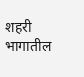शहरी भागातील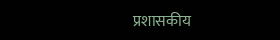प्रशासकीय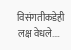विसंगतीकडेही लक्ष वेधले.…